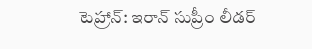టెహ్రాన్: ఇరాన్ సుప్రీం లీడర్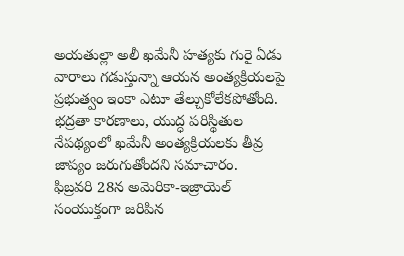అయతుల్లా అలీ ఖమేనీ హత్యకు గురై ఏడు వారాలు గడుస్తున్నా ఆయన అంత్యక్రియలపై ప్రభుత్వం ఇంకా ఎటూ తేల్చుకోలేకపోతోంది. భద్రతా కారణాలు, యుద్ధ పరిస్థితుల నేపథ్యంలో ఖమేనీ అంత్యక్రియలకు తీవ్ర జాప్యం జరుగుతోందని సమాచారం.
ఫిబ్రవరి 28న అమెరికా-ఇజ్రాయెల్ సంయుక్తంగా జరిపిన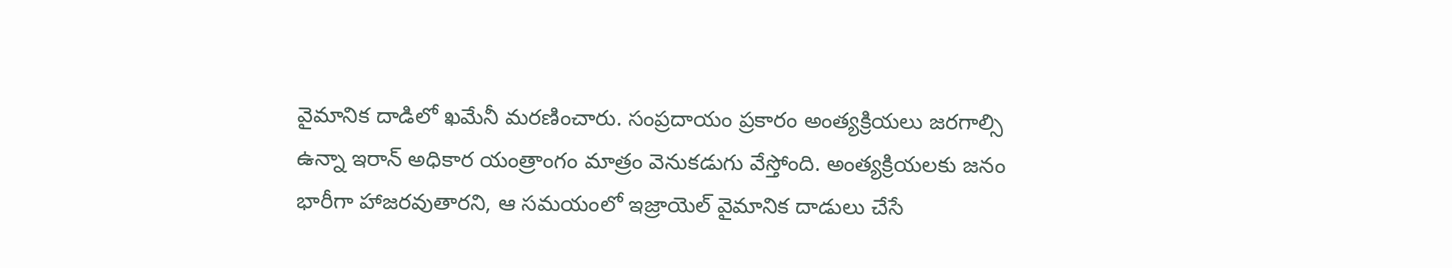వైమానిక దాడిలో ఖమేనీ మరణించారు. సంప్రదాయం ప్రకారం అంత్యక్రియలు జరగాల్సి ఉన్నా ఇరాన్ అధికార యంత్రాంగం మాత్రం వెనుకడుగు వేస్తోంది. అంత్యక్రియలకు జనం భారీగా హాజరవుతారని, ఆ సమయంలో ఇజ్రాయెల్ వైమానిక దాడులు చేసే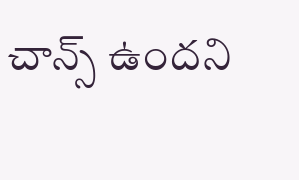చాన్స్ ఉందని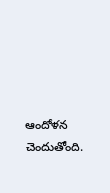ఆందోళన చెందుతోంది.